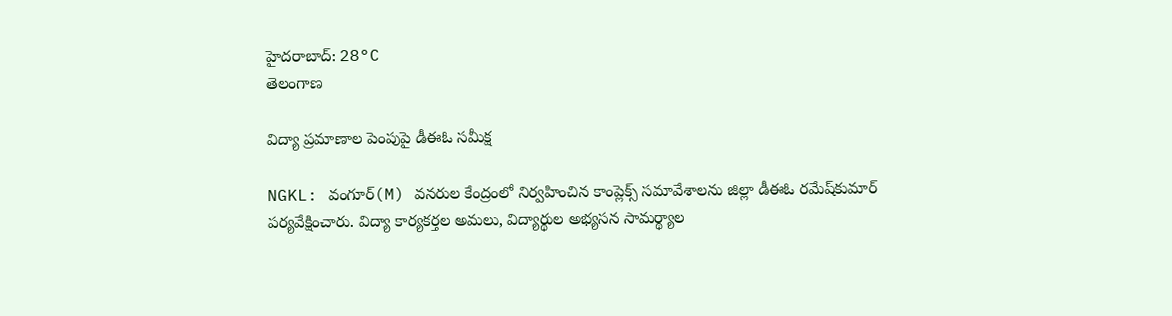హైదరాబాద్: 28°C
తెలంగాణ

విద్యా ప్రమాణాల పెంపుపై డీఈఓ సమీక్ష

NGKL: వంగూర్(M) వనరుల కేంద్రంలో నిర్వహించిన కాంప్లెక్స్ సమావేశాలను జిల్లా డీఈఓ రమేష్‌కుమార్ పర్యవేక్షించారు. విద్యా కార్యకర్తల అమలు, విద్యార్థుల అభ్యసన సామర్థ్యాల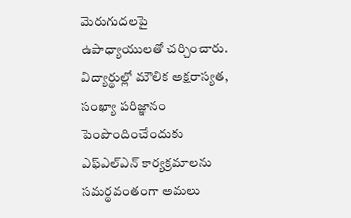మెరుగుదలపై ఉపాధ్యాయులతో చర్చించారు. విద్యార్థుల్లో మౌలిక అక్షరాస్యత, సంఖ్యా పరిజ్ఞానం పెంపొందించేందుకు ఎఫ్‌ఎల్‌ఎన్ కార్యక్రమాలను సమర్థవంతంగా అమలు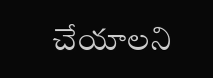చేయాలని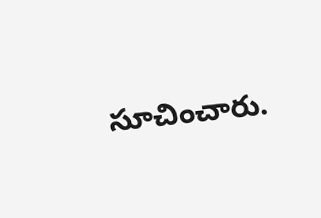సూచించారు.